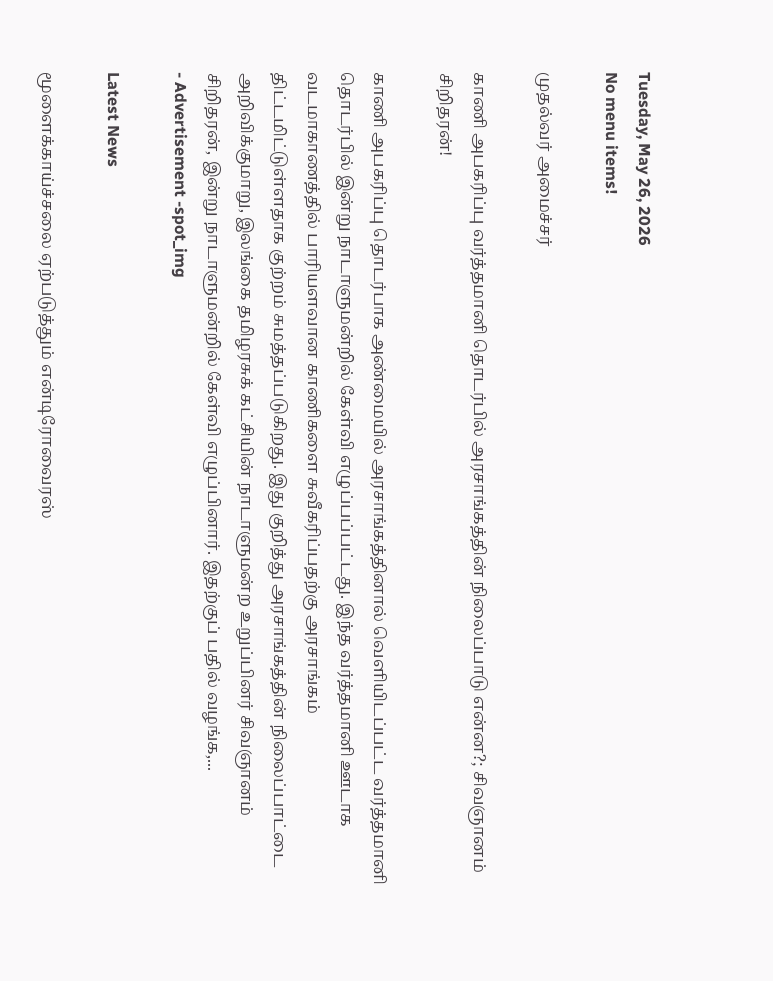Tuesday, May 26, 2026
No menu items!

முதல்வர் அமைச்சர்

காணி அபகரிப்பு வர்த்தமானி தொடர்பில் அரசாங்கத்தின் நிலைப்பாடு என்ன?; சிவஞானம் சிறிதரன்!

காணி அபகரிப்பு தொடர்பாக அண்மையில் அரசாங்கத்தினால் வெளியிடப்பட்ட வர்த்தமானி தொடர்பில் இன்று நாடாளுமன்றில் கேள்வி எழுப்பப்பட்டது. இந்த வர்த்தமானி ஊடாக வடமாகாணத்தில் பாரியளவான காணிகளை சுவீகரிப்பதற்கு அரசாங்கம் திட்டமிட்டுள்ளதாக குற்றம் சுமத்தப்படுகிறது. இது குறித்து அரசாங்கத்தின் நிலைப்பாட்டை அறிவிக்குமாறு, இலங்கை தமிழரசுக் கட்சியின் நாடாளுமன்ற உறுப்பினர் சிவஞானம் சிறிதரன், இன்று நாடாளுமன்றில் கேள்வி எழுப்பினார். இதற்குப் பதில் வழங்க,...
- Advertisement -spot_img

Latest News

மூளைக்காய்ச்சலை ஏற்படுத்தும் என்டிரோவைரஸ்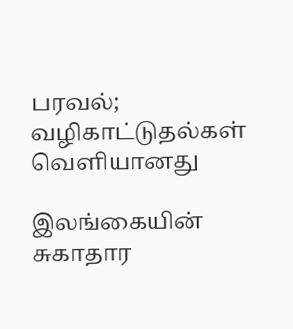பரவல்; வழிகாட்டுதல்கள் வெளியானது

இலங்கையின் சுகாதார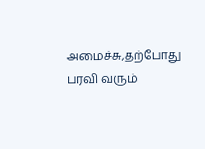அமைச்சு,தற்போது பரவி வரும்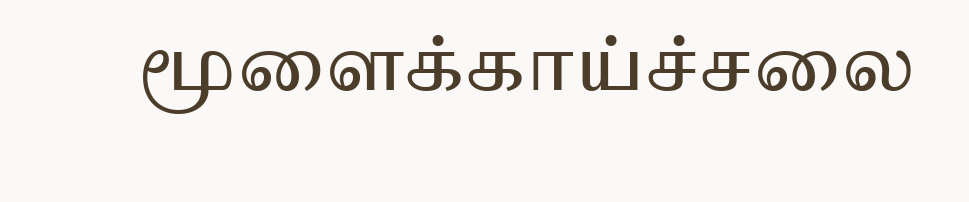மூளைக்காய்ச்சலை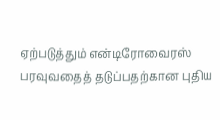ஏற்படுத்தும் என்டிரோவைரஸ் பரவுவதைத் தடுப்பதற்கான புதிய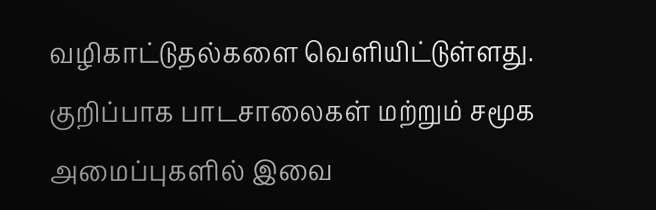வழிகாட்டுதல்களை வெளியிட்டுள்ளது. குறிப்பாக பாடசாலைகள் மற்றும் சமூக அமைப்புகளில் இவை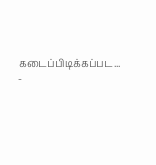கடைப்பிடிக்கப்பட...
-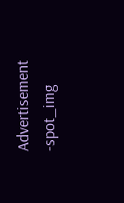Advertisement -spot_img